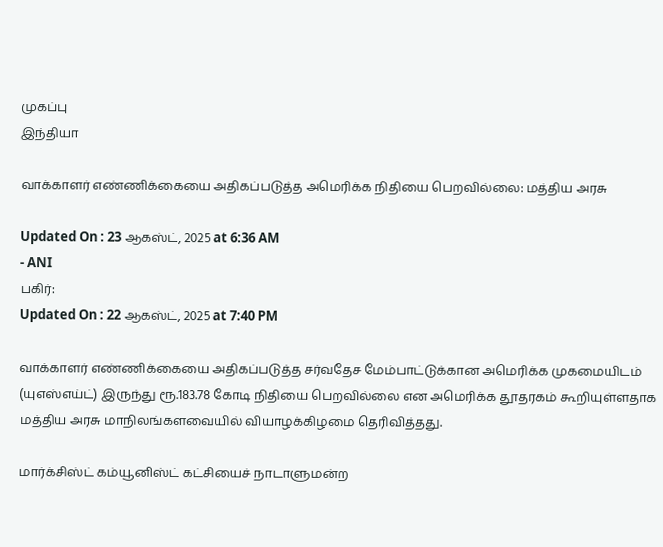முகப்பு
இந்தியா

வாக்காளர் எண்ணிக்கையை அதிகப்படுத்த அமெரிக்க நிதியை பெறவில்லை: மத்திய அரசு

Updated On : 23 ஆகஸ்ட், 2025 at 6:36 AM
- ANI
பகிர்:
Updated On : 22 ஆகஸ்ட், 2025 at 7:40 PM

வாக்காளர் எண்ணிக்கையை அதிகப்படுத்த சர்வதேச மேம்பாட்டுக்கான அமெரிக்க முகமையிடம் (யுஎஸ்எய்ட்) இருந்து ரூ.183.78 கோடி நிதியை பெறவில்லை என அமெரிக்க தூதரகம் கூறியுள்ளதாக மத்திய அரசு மாநிலங்களவையில் வியாழக்கிழமை தெரிவித்தது.

மார்க்சிஸ்ட் கம்யூனிஸ்ட் கட்சியைச் நாடாளுமன்ற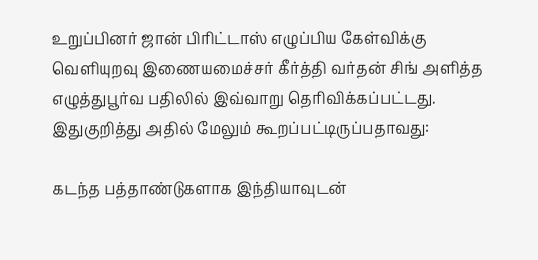உறுப்பினர் ஜான் பிரிட்டாஸ் எழுப்பிய கேள்விக்கு வெளியுறவு இணையமைச்சர் கீர்த்தி வர்தன் சிங் அளித்த எழுத்துபூர்வ பதிலில் இவ்வாறு தெரிவிக்கப்பட்டது. இதுகுறித்து அதில் மேலும் கூறப்பட்டிருப்பதாவது:

கடந்த பத்தாண்டுகளாக இந்தியாவுடன்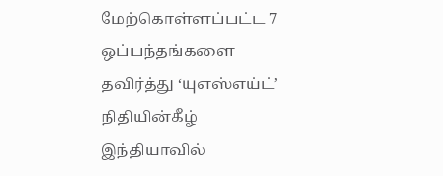மேற்கொள்ளப்பட்ட 7 ஒப்பந்தங்களை தவிர்த்து ‘யுஎஸ்எய்ட்’ நிதியின்கீழ் இந்தியாவில்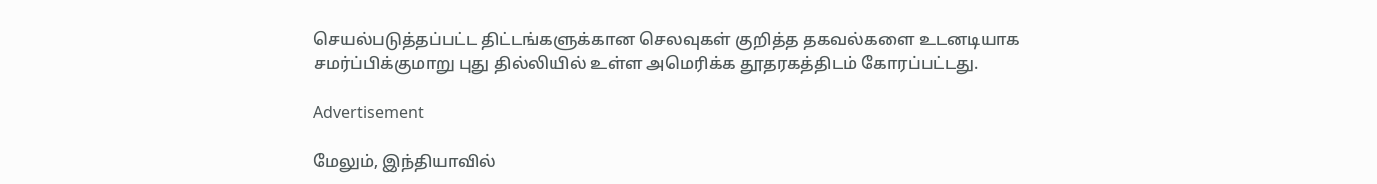செயல்படுத்தப்பட்ட திட்டங்களுக்கான செலவுகள் குறித்த தகவல்களை உடனடியாக சமர்ப்பிக்குமாறு புது தில்லியில் உள்ள அமெரிக்க தூதரகத்திடம் கோரப்பட்டது.

Advertisement

மேலும், இந்தியாவில்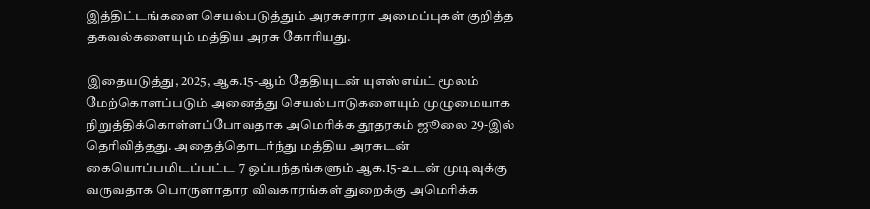இத்திட்டங்களை செயல்படுத்தும் அரசுசாரா அமைப்புகள் குறித்த தகவல்களையும் மத்திய அரசு கோரியது.

இதையடுத்து, 2025, ஆக.15-ஆம் தேதியுடன் யுஎஸ்எய்ட் மூலம் மேற்கொளப்படும் அனைத்து செயல்பாடுகளையும் முழுமையாக நிறுத்திக்கொள்ளப்போவதாக அமெரிக்க தூதரகம் ஜூலை 29-இல் தெரிவித்தது. அதைத்தொடர்ந்து மத்திய அரசுடன் கையொப்பமிடப்பட்ட 7 ஒப்பந்தங்களும் ஆக.15-உடன் முடிவுக்கு வருவதாக பொருளாதார விவகாரங்கள் துறைக்கு அமெரிக்க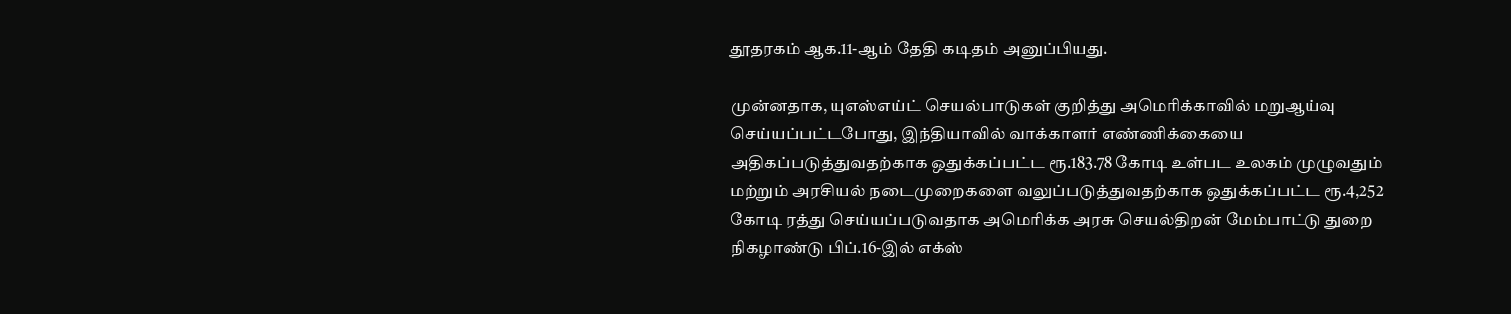தூதரகம் ஆக.11-ஆம் தேதி கடிதம் அனுப்பியது.

முன்னதாக, யுஎஸ்எய்ட் செயல்பாடுகள் குறித்து அமெரிக்காவில் மறுஆய்வு செய்யப்பட்டபோது, இந்தியாவில் வாக்காளர் எண்ணிக்கையை அதிகப்படுத்துவதற்காக ஒதுக்கப்பட்ட ரூ.183.78 கோடி உள்பட உலகம் முழுவதும் மற்றும் அரசியல் நடைமுறைகளை வலுப்படுத்துவதற்காக ஒதுக்கப்பட்ட ரூ.4,252 கோடி ரத்து செய்யப்படுவதாக அமெரிக்க அரசு செயல்திறன் மேம்பாட்டு துறை நிகழாண்டு பிப்.16-இல் எக்ஸ்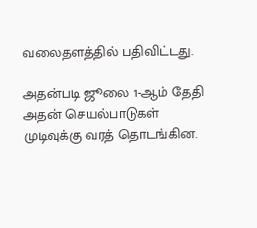வலைதளத்தில் பதிவிட்டது.

அதன்படி ஜூலை 1-ஆம் தேதி அதன் செயல்பாடுகள் முடிவுக்கு வரத் தொடங்கின.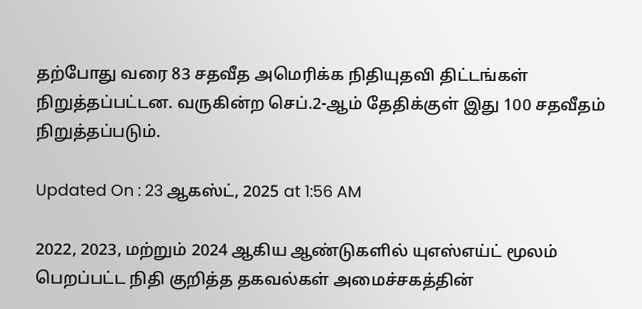தற்போது வரை 83 சதவீத அமெரிக்க நிதியுதவி திட்டங்கள் நிறுத்தப்பட்டன. வருகின்ற செப்.2-ஆம் தேதிக்குள் இது 100 சதவீதம் நிறுத்தப்படும்.

Updated On : 23 ஆகஸ்ட், 2025 at 1:56 AM

2022, 2023, மற்றும் 2024 ஆகிய ஆண்டுகளில் யுஎஸ்எய்ட் மூலம் பெறப்பட்ட நிதி குறித்த தகவல்கள் அமைச்சகத்தின்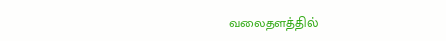வலைதளத்தில்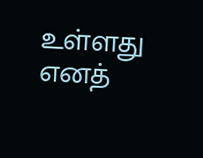உள்ளது எனத்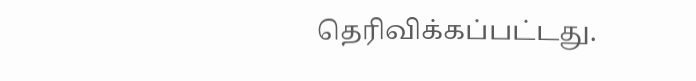தெரிவிக்கப்பட்டது.